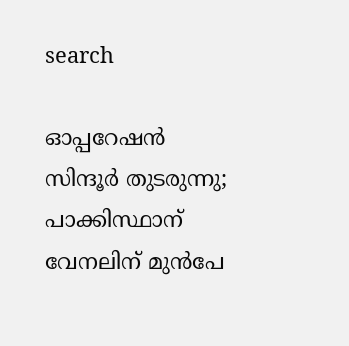search

ഓപ്പറേഷൻ സിന്ദൂർ തുടരുന്നു; പാക്കിസ്ഥാന് വേനലിന് മുൻപേ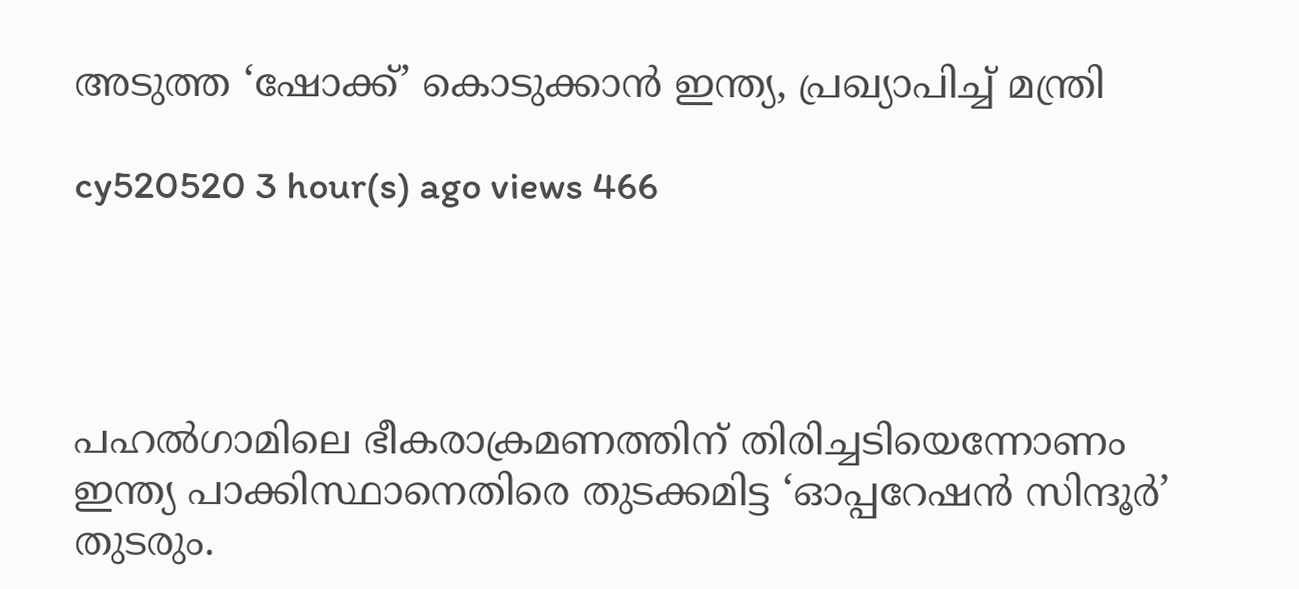അടുത്ത ‘ഷോക്ക്’ കൊടുക്കാൻ ഇന്ത്യ, പ്രഖ്യാപിച്ച് മന്ത്രി

cy520520 3 hour(s) ago views 466




പഹൽഗാമിലെ ഭീകരാക്രമണത്തിന് തിരിച്ചടിയെന്നോണം ഇന്ത്യ പാക്കിസ്ഥാനെതിരെ തുടക്കമിട്ട ‘ഓപ്പറേഷൻ സിന്ദൂർ’ തുടരും.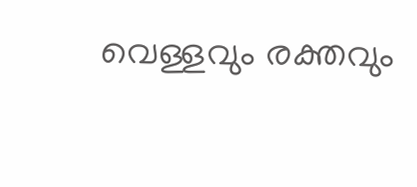വെള്ളവും രക്തവും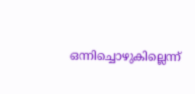ഒന്നിച്ചൊഴുകില്ലെന്ന്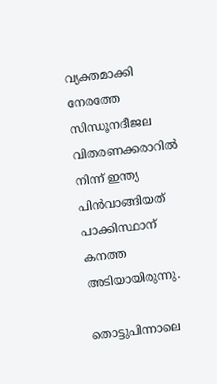വ്യക്തമാക്കി നേരത്തേ സിന്ധൂനദീജല വിതരണക്കരാറിൽ നിന്ന് ഇന്ത്യ പിൻവാങ്ങിയത് പാക്കിസ്ഥാന് കനത്ത അടിയായിരുന്നു.

തൊട്ടുപിന്നാലെ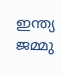ഇന്ത്യ ജമ്മു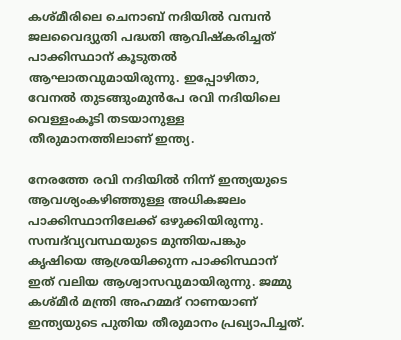കശ്മീരിലെ ചെനാബ് നദിയിൽ വമ്പൻ ജലവൈദ്യുതി പദ്ധതി ആവിഷ്കരിച്ചത് പാക്കിസ്ഥാന് കൂടുതൽ ആഘാതവുമായിരുന്നു. ഇപ്പോഴിതാ, വേനൽ തുടങ്ങുംമുൻപേ രവി നദിയിലെ വെള്ളംകൂടി തടയാനുള്ള തീരുമാനത്തിലാണ് ഇന്ത്യ.

നേരത്തേ രവി നദിയിൽ നിന്ന് ഇന്ത്യയുടെ ആവശ്യംകഴിഞ്ഞുള്ള അധികജലം പാക്കിസ്ഥാനിലേക്ക് ഒഴുക്കിയിരുന്നു. സമ്പദ്‍വ്യവസ്ഥയുടെ മുന്തിയപങ്കും കൃഷിയെ ആശ്രയിക്കുന്ന പാക്കിസ്ഥാന് ഇത് വലിയ ആശ്വാസവുമായിരുന്നു. ജമ്മു കശ്മീർ മന്ത്രി അഹമ്മദ് റാണയാണ് ഇന്ത്യയുടെ പുതിയ തീരുമാനം പ്രഖ്യാപിച്ചത്.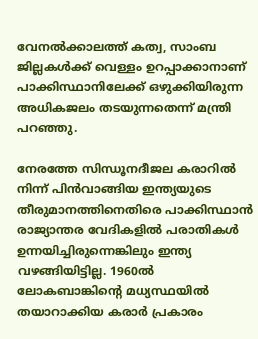വേനൽക്കാലത്ത് കത്വ, സാംബ ജില്ലകൾക്ക് വെള്ളം ഉറപ്പാക്കാനാണ് പാക്കിസ്ഥാനിലേക്ക് ഒഴുക്കിയിരുന്ന അധികജലം തടയുന്നതെന്ന് മന്ത്രി പറഞ്ഞു.

നേരത്തേ സിന്ധൂനദീജല കരാറിൽ നിന്ന് പിൻവാങ്ങിയ ഇന്ത്യയുടെ തീരുമാനത്തിനെതിരെ പാക്കിസ്ഥാൻ രാജ്യാന്തര വേദികളിൽ പരാതികൾ ഉന്നയിച്ചിരുന്നെങ്കിലും ഇന്ത്യ വഴങ്ങിയിട്ടില്ല. 1960ൽ ലോകബാങ്കിന്റെ മധ്യസ്ഥയിൽ തയാറാക്കിയ കരാർ പ്രകാരം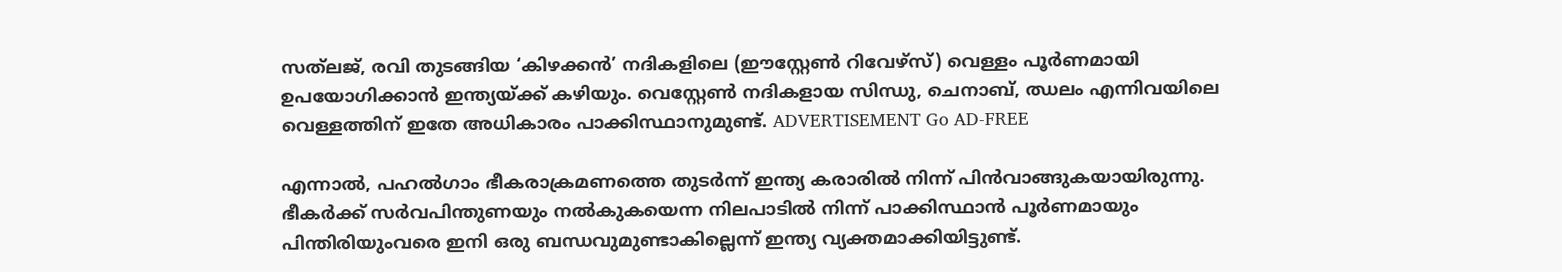സത്‍ലജ്, രവി തുടങ്ങിയ ‘കിഴക്കൻ’ നദികളിലെ (ഈസ്റ്റേൺ റിവേഴ്സ്) വെള്ളം പൂർണമായി ഉപയോഗിക്കാൻ ഇന്ത്യയ്ക്ക് കഴിയും. വെസ്റ്റേൺ നദികളായ സിന്ധു, ചെനാബ്, ഝലം എന്നിവയിലെ വെള്ളത്തിന് ഇതേ അധികാരം പാക്കിസ്ഥാനുമുണ്ട്. ADVERTISEMENT Go AD-FREE

എന്നാൽ, പഹൽഗാം ഭീകരാക്രമണത്തെ തുടർന്ന് ഇന്ത്യ കരാരിൽ നിന്ന് പിൻവാങ്ങുകയായിരുന്നു. ഭീകർക്ക് സർവപിന്തുണയും നൽകുകയെന്ന നിലപാടിൽ നിന്ന് പാക്കിസ്ഥാൻ പൂർണമായും പിന്തിരിയുംവരെ ഇനി ഒരു ബന്ധവുമുണ്ടാകില്ലെന്ന് ഇന്ത്യ വ്യക്തമാക്കിയിട്ടുണ്ട്.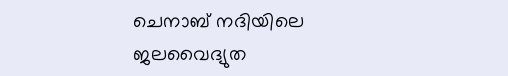ചെനാബ് നദിയിലെ ജലവൈദ്യുത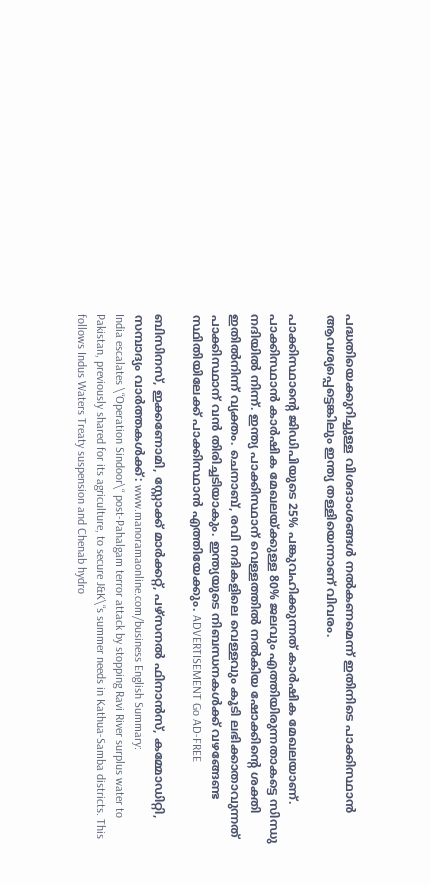പദ്ധതിയെക്കുറിച്ചുള്ള വിശദാംശങ്ങൾ നൽകണമെന്ന് ഇതിനിടെ പാക്കിസ്ഥാൻ‌ ആവശ്യപ്പെട്ടെങ്കിലും ഇന്ത്യ തള്ളിയെന്നാണ് വിവരം.

പാക്കിസ്ഥാന്റെ ജിഡിപിയുടെ 25% പങ്കുവഹിക്കുന്നത് കാർഷിക മേഖലയാണ്. പാക്കിസ്ഥാൻ കാർഷിക മേഖലയ്ക്കുള്ള 80% ജലവും എത്തിയിരുന്നതാകട്ടെ സിന്ധു നദിയിൽ നിന്ന്. ഇന്ത്യ പാക്കിസ്ഥാന് വെള്ളത്തിൽ നൽകിയ ഷോക്കിന്റെ ശക്തി ഇതിൽനിന്ന് വ്യക്തം. ചെനാബ്, രവി നദികളിലെ വെള്ളവും കൂടി ലഭിക്കാതാവുന്നത് പാക്കിസ്ഥാന് വൻ തിരിച്ചടിയാകും. ഇന്ത്യയുടെ നിബന്ധനകൾക്ക് വഴങ്ങേണ്ട സ്ഥിതിയിലേക്ക് പാക്കിസ്ഥാൻ എത്തിയേക്കും. ADVERTISEMENT Go AD-FREE

ബിസിനസ്, ഇക്കണോമി, സ്റ്റോക്ക് മാർക്കറ്റ്, പഴ്സനൽ ഫിനാൻസ്, കമ്മോഡിറ്റി, സമ്പാദ്യം വാർത്തകൾക്ക്: www.manoramaonline.com/business English Summary:
India escalates \“Operation Sindoor\“ post-Pahalgam terror attack by stopping Ravi River surplus water to Pakistan, previously shared for its agriculture, to secure J&K\“s summer needs in Kathua-Samba districts. This follows Indus Waters Treaty suspension and Chenab hydro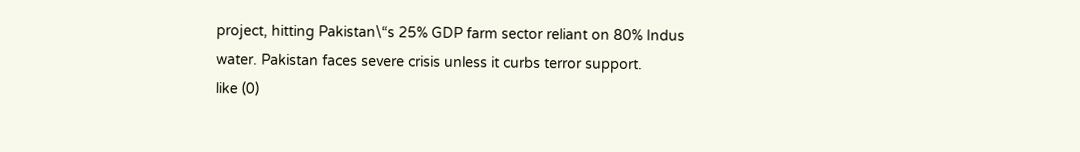project, hitting Pakistan\“s 25% GDP farm sector reliant on 80% Indus water. Pakistan faces severe crisis unless it curbs terror support.
like (0)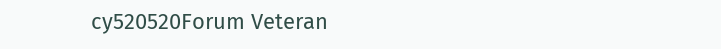cy520520Forum Veteran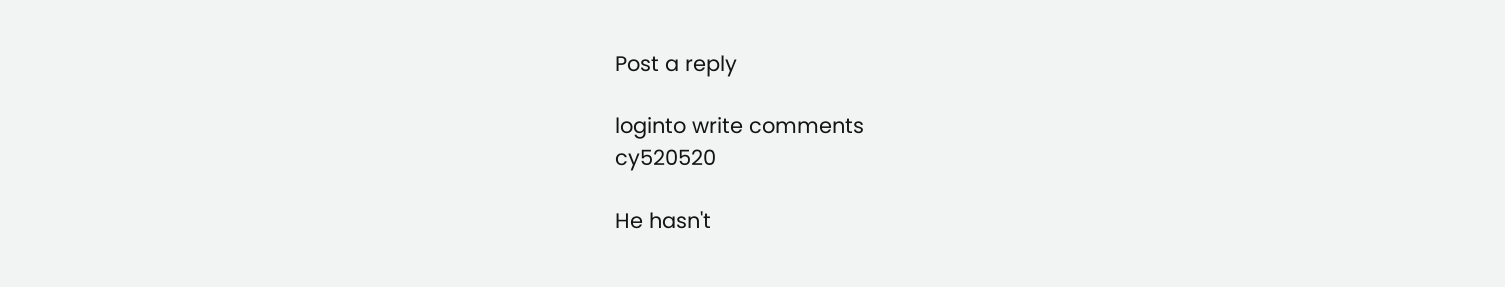Post a reply

loginto write comments
cy520520

He hasn't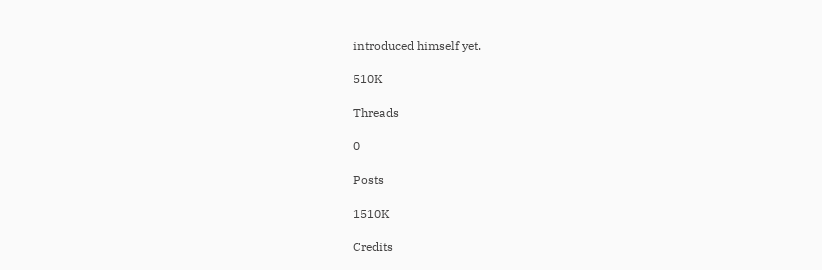introduced himself yet.

510K

Threads

0

Posts

1510K

Credits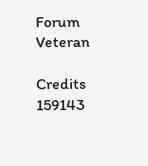Forum Veteran

Credits
159143